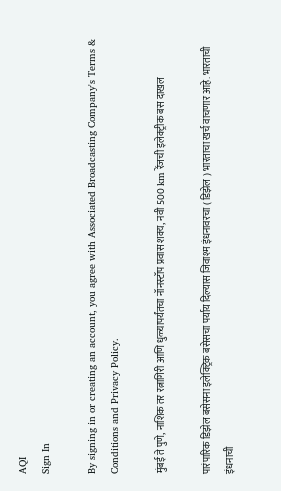AQI
Sign In

By signing in or creating an account, you agree with Associated Broadcasting Company's Terms & Conditions and Privacy Policy.

मुंबई ते पुणे, नाशिक तर रत्नागिरी आणि धुळ्यापर्यंतचा नॉनस्टॉप प्रवास शक्य, नवी 500 km रेंजची इलेक्ट्रीक बस दाखल

पारंपारिक डिझेल बसेसना इलेक्ट्रिक बसेसचा पर्याय दिल्यास जिवाश्म इंधनावरचा ( डिझेल ) भारताचा खर्च वाचणार आहे. भारताची इंधनाची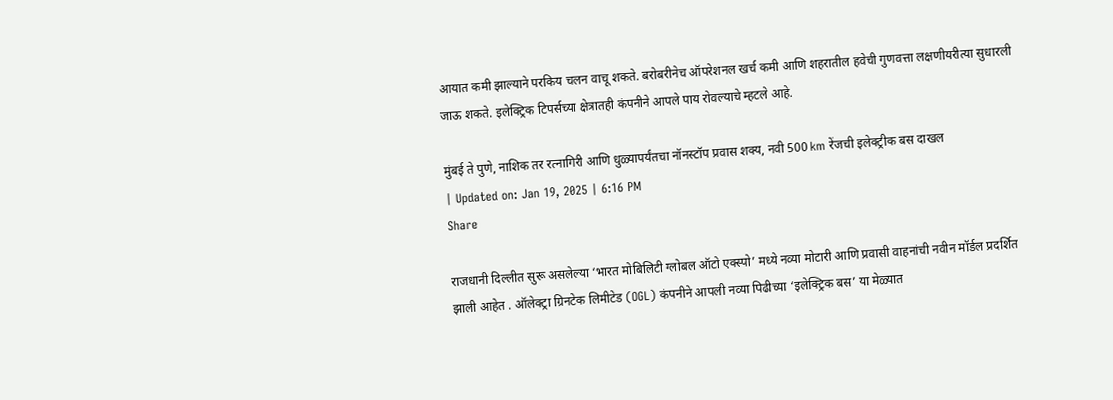आयात कमी झाल्याने परकिय चलन वाचू शकते. बरोबरीनेच ऑपरेशनल खर्च कमी आणि शहरातील हवेची गुणवत्ता लक्षणीयरीत्या सुधारली जाऊ शकते. इलेक्ट्रिक टिपर्सच्या क्षेत्रातही कंपनीने आपले पाय रोवल्याचे म्हटले आहे.

मुंबई ते पुणे, नाशिक तर रत्नागिरी आणि धुळ्यापर्यंतचा नॉनस्टॉप प्रवास शक्य, नवी 500 km रेंजची इलेक्ट्रीक बस दाखल
| Updated on: Jan 19, 2025 | 6:16 PM
Share

राजधानी दिल्लीत सुरू असलेल्या ‘भारत मोबिलिटी ग्लोबल ऑटो एक्स्पो’ मध्ये नव्या मोटारी आणि प्रवासी वाहनांची नवीन मॉर्डल प्रदर्शित झाली आहेत . ऑलेक्ट्रा ग्रिनटेक लिमीटेड (OGL) कंपनीने आपली नव्या पिढीच्या ‘इलेक्ट्रिक बस’ या मेळ्यात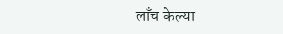लाँच केल्या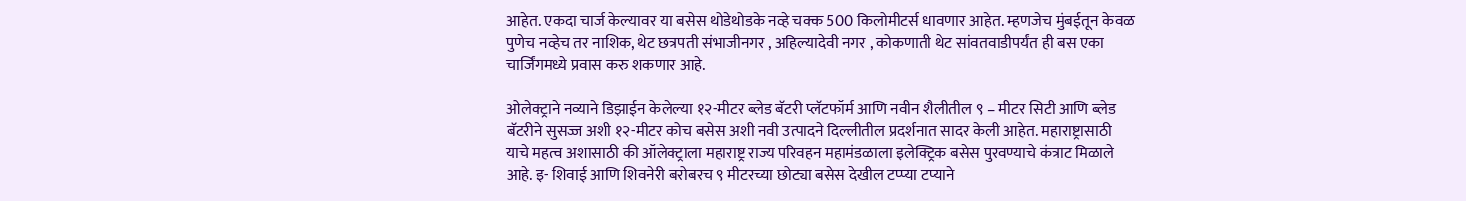आहेत. एकदा चार्ज केल्यावर या बसेस थोडेथोडके नव्हे चक्क 500 किलोमीटर्स धावणार आहेत. म्हणजेच मुंबईतून केवळ पुणेच नव्हेच तर नाशिक, थेट छत्रपती संभाजीनगर , अहिल्यादेवी नगर , कोकणाती थेट सांवतवाडीपर्यंत ही बस एका चार्जिंगमध्ये प्रवास करु शकणार आहे.

ओलेक्ट्राने नव्याने डिझाईन केलेल्या १२-मीटर ब्लेड बॅटरी प्लॅटफॉर्म आणि नवीन शैलीतील ९ – मीटर सिटी आणि ब्लेड बॅटरीने सुसज्ज अशी १२-मीटर कोच बसेस अशी नवी उत्पादने दिल्लीतील प्रदर्शनात सादर केली आहेत. महाराष्ट्रासाठी याचे महत्व अशासाठी की ऑलेक्ट्राला महाराष्ट्र राज्य परिवहन महामंडळाला इलेक्ट्रिक बसेस पुरवण्याचे कंत्राट मिळाले आहे. इ- शिवाई आणि शिवनेरी बरोबरच ९ मीटरच्या छोट्या बसेस देखील टप्प्या टप्याने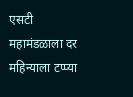एसटी महामंडळाला दर महिन्याला टप्प्या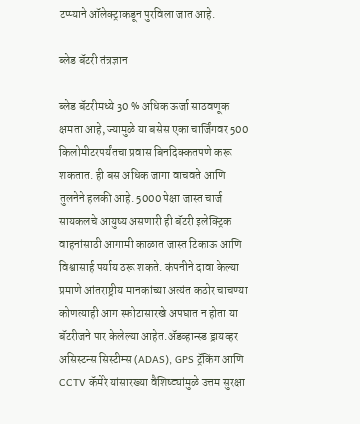टप्प्याने ऑलेक्ट्राकडून पुरविला जात आहे.

ब्लेड बॅटरी तंत्रज्ञान

ब्लेड बॅटरीमध्ये 30 % अधिक ऊर्जा साठवणूक क्षमता आहे, ज्यामुळे या बसेस एका चार्जिंगवर 500 किलोमीटरपर्यंतचा प्रवास बिनदिक्कतपणे करू शकतात. ही बस अधिक जागा वाचवते आणि तुलनेने हलकी आहे. 5000 पेक्षा जास्त चार्ज सायकलचे आयुष्य असणारी ही बॅटरी इलेक्ट्रिक वाहनांसाठी आगामी काळात जास्त टिकाऊ आणि विश्वासार्ह पर्याय ठरू शकते. कंपनीने दावा केल्या प्रमाणे आंतराष्ट्रीय मानकांच्या अत्यंत कठोर चाचण्या कोणत्याही आग स्फोटासारखे अपघात न होता या बॅटरीजने पार केलेल्या आहेत.ॲडव्हान्स्ड ड्रायव्हर असिस्टन्स सिस्टीम्स (ADAS), GPS ट्रॅकिंग आणि CCTV कॅमेरे यांसारख्या वैशिष्ट्यांमुळे उत्तम सुरक्षा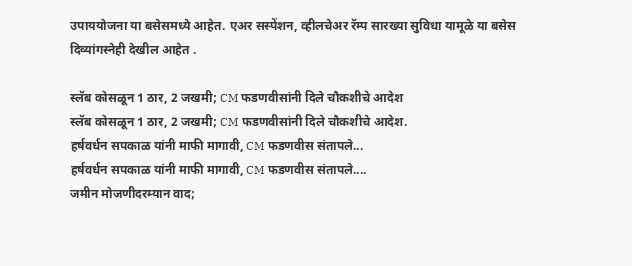उपाययोजना या बसेसमध्ये आहेत. एअर सस्पेंशन, व्हीलचेअर रॅम्प सारख्या सुविधा यामूळे या बसेस दिव्यांगस्नेही देखील आहेत .

स्लॅब कोसळून 1 ठार, 2 जखमी; CM फडणवीसांनी दिले चौकशीचे आदेश
स्लॅब कोसळून 1 ठार, 2 जखमी; CM फडणवीसांनी दिले चौकशीचे आदेश.
हर्षवर्धन सपकाळ यांनी माफी मागावी, CM फडणवीस संतापले...
हर्षवर्धन सपकाळ यांनी माफी मागावी, CM फडणवीस संतापले....
जमीन मोजणीदरम्यान वाद;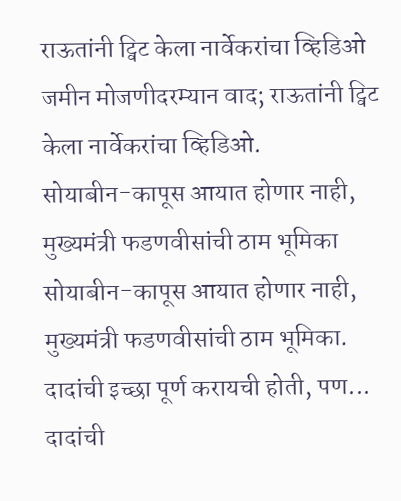राऊतांनी ट्विट केला नार्वेकरांचा व्हिडिओ
जमीन मोजणीदरम्यान वाद; राऊतांनी ट्विट केला नार्वेकरांचा व्हिडिओ.
सोयाबीन-कापूस आयात होणार नाही, मुख्यमंत्री फडणवीसांची ठाम भूमिका
सोयाबीन-कापूस आयात होणार नाही, मुख्यमंत्री फडणवीसांची ठाम भूमिका.
दादांची इच्छा पूर्ण करायची होती, पण...
दादांची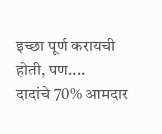इच्छा पूर्ण करायची होती, पण....
दादांचे 70% आमदार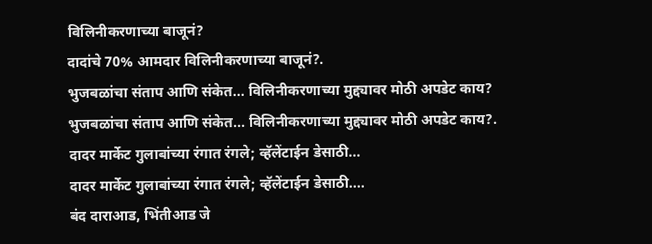विलिनीकरणाच्या बाजूनं?
दादांचे 70% आमदार विलिनीकरणाच्या बाजूनं?.
भुजबळांचा संताप आणि संकेत... विलिनीकरणाच्या मुद्द्यावर मोठी अपडेट काय?
भुजबळांचा संताप आणि संकेत... विलिनीकरणाच्या मुद्द्यावर मोठी अपडेट काय?.
दादर मार्केट गुलाबांच्या रंगात रंगले; व्हॅलेंटाईन डेसाठी...
दादर मार्केट गुलाबांच्या रंगात रंगले; व्हॅलेंटाईन डेसाठी....
बंद दाराआड, भिंतीआड जे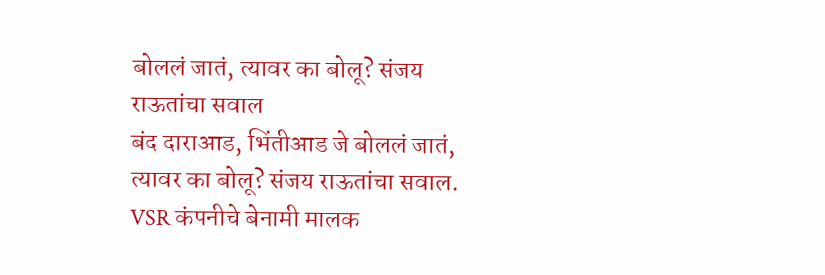बोललं जातं, त्यावर का बोलू? संजय राऊतांचा सवाल
बंद दाराआड, भिंतीआड जे बोललं जातं, त्यावर का बोलू? संजय राऊतांचा सवाल.
VSR कंपनीचे बेनामी मालक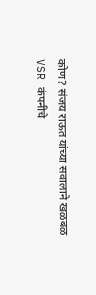कोण? संजय राऊत यांच्या सवालाने खळबळ
VSR कंपनीचे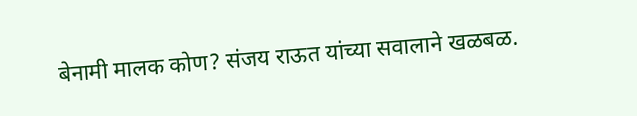बेनामी मालक कोण? संजय राऊत यांच्या सवालाने खळबळ.